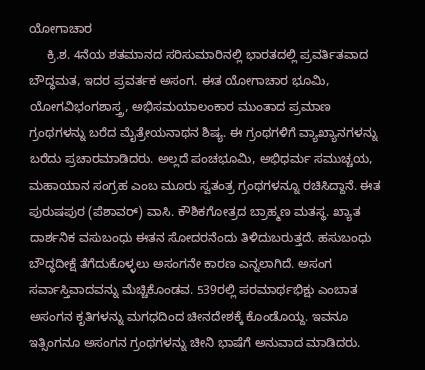ಯೋಗಾಚಾರ
     ಕ್ರಿ.ಶ. 4ನೆಯ ಶತಮಾನದ ಸರಿಸುಮಾರಿನಲ್ಲಿ ಭಾರತದಲ್ಲಿ ಪ್ರವರ್ತಿತವಾದ ಬೌದ್ಧಮತ, ಇದರ ಪ್ರವರ್ತಕ ಅಸಂಗ. ಈತ ಯೋಗಾಚಾರ ಭೂಮಿ, ಯೋಗವಿಭಂಗಶಾಸ್ತ್ರ, ಅಭಿಸಮಯಾಲಂಕಾರ ಮುಂತಾದ ಪ್ರಮಾಣ ಗ್ರಂಥಗಳನ್ನು ಬರೆದ ಮೈತ್ರೇಯನಾಥನ ಶಿಷ್ಯ. ಈ ಗ್ರಂಥಗಳಿಗೆ ವ್ಯಾಖ್ಯಾನಗಳನ್ನು ಬರೆದು ಪ್ರಚಾರಮಾಡಿದರು. ಅಲ್ಲದೆ ಪಂಚಭೂಮಿ, ಅಭಿಧರ್ಮ ಸಮುಚ್ಚಯ, ಮಹಾಯಾನ ಸಂಗ್ರಹ ಎಂಬ ಮೂರು ಸ್ವತಂತ್ರ ಗ್ರಂಥಗಳನ್ನೂ ರಚಿಸಿದ್ದಾನೆ. ಈತ ಪುರುಷಪುರ (ಪೆಶಾವರ್) ವಾಸಿ. ಕೌಶಿಕಗೋತ್ರದ ಬ್ರಾಹ್ಮಣ ಮತಸ್ಥ. ಖ್ಯಾತ ದಾರ್ಶನಿಕ ವಸುಬಂಧು ಈತನ ಸೋದರನೆಂದು ತಿಳಿದುಬರುತ್ತದೆ. ಹಸುಬಂಧು ಬೌದ್ಧದೀಕ್ಷೆ ತೆಗೆದುಕೊಳ್ಳಲು ಅಸಂಗನೇ ಕಾರಣ ಎನ್ನಲಾಗಿದೆ. ಅಸಂಗ ಸರ್ವಾಸ್ತಿವಾದವನ್ನು ಮೆಚ್ಚಿಕೊಂಡವ. 539ರಲ್ಲಿ ಪರಮಾರ್ಥಭಿಕ್ಷು ಎಂಬಾತ ಅಸಂಗನ ಕೃತಿಗಳನ್ನು ಮಗಧದಿಂದ ಚೀನದೇಶಕ್ಕೆ ಕೊಂಡೊಯ್ದ. ಇವನೂ ಇತ್ಸಿಂಗನೂ ಅಸಂಗನ ಗ್ರಂಥಗಳನ್ನು ಚೀನಿ ಭಾಷೆಗೆ ಅನುವಾದ ಮಾಡಿದರು.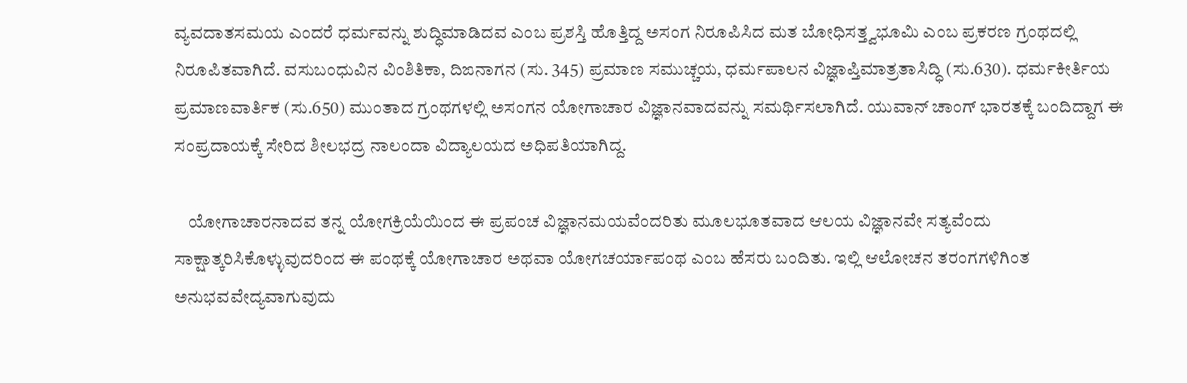ವ್ಯವದಾತಸಮಯ ಎಂದರೆ ಧರ್ಮವನ್ನು ಶುದ್ಧಿಮಾಡಿದವ ಎಂಬ ಪ್ರಶಸ್ತಿ ಹೊತ್ತಿದ್ದ ಅಸಂಗ ನಿರೂಪಿಸಿದ ಮತ ಬೋಧಿಸತ್ತ್ವಭೂಮಿ ಎಂಬ ಪ್ರಕರಣ ಗ್ರಂಥದಲ್ಲಿ ನಿರೂಪಿತವಾಗಿದೆ. ವಸುಬಂಧುವಿನ ವಿಂಶಿತಿಕಾ, ದಿಙನಾಗನ (ಸು. 345) ಪ್ರಮಾಣ ಸಮುಚ್ಚಯ, ಧರ್ಮಪಾಲನ ವಿಜ್ಞಾಪ್ತಿಮಾತ್ರತಾಸಿದ್ಧಿ (ಸು.630). ಧರ್ಮಕೀರ್ತಿಯ ಪ್ರಮಾಣವಾರ್ತಿಕ (ಸು.650) ಮುಂತಾದ ಗ್ರಂಥಗಳಲ್ಲಿ ಅಸಂಗನ ಯೋಗಾಚಾರ ವಿಜ್ಞಾನವಾದವನ್ನು ಸಮರ್ಥಿಸಲಾಗಿದೆ. ಯುವಾನ್ ಚಾಂಗ್ ಭಾರತಕ್ಕೆ ಬಂದಿದ್ದಾಗ ಈ ಸಂಪ್ರದಾಯಕ್ಕೆ ಸೇರಿದ ಶೀಲಭದ್ರ ನಾಲಂದಾ ವಿದ್ಯಾಲಯದ ಅಧಿಪತಿಯಾಗಿದ್ದ.

    ಯೋಗಾಚಾರನಾದವ ತನ್ನ ಯೋಗಕ್ರಿಯೆಯಿಂದ ಈ ಪ್ರಪಂಚ ವಿಜ್ಞಾನಮಯವೆಂದರಿತು ಮೂಲಭೂತವಾದ ಆಲಯ ವಿಜ್ಞಾನವೇ ಸತ್ಯವೆಂದು ಸಾಕ್ಷಾತ್ಕರಿಸಿಕೊಳ್ಳುವುದರಿಂದ ಈ ಪಂಥಕ್ಕೆ ಯೋಗಾಚಾರ ಅಥವಾ ಯೋಗಚರ್ಯಾಪಂಥ ಎಂಬ ಹೆಸರು ಬಂದಿತು. ಇಲ್ಲಿ ಆಲೋಚನ ತರಂಗಗಳಿಗಿಂತ ಅನುಭವವೇದ್ಯವಾಗುವುದು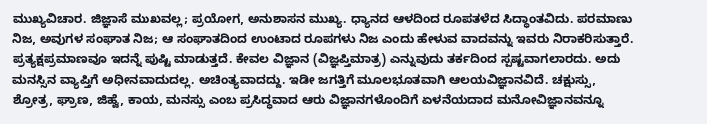ಮುಖ್ಯವಿಚಾರ. ಜಿಜ್ಞಾಸೆ ಮುಖವಲ್ಲ; ಪ್ರಯೋಗ, ಅನುಶಾಸನ ಮುಖ್ಯ. ಧ್ಯಾನದ ಆಳದಿಂದ ರೂಪತಳೆದ ಸಿದ್ಧಾಂತವಿದು. ಪರಮಾಣು ನಿಜ, ಅವುಗಳ ಸಂಘಾತ ನಿಜ; ಆ ಸಂಘಾತದಿಂದ ಉಂಟಾದ ರೂಪಗಳು ನಿಜ ಎಂದು ಹೇಳುವ ವಾದವನ್ನು ಇವರು ನಿರಾಕರಿಸುತ್ತಾರೆ. ಪ್ರತ್ಯಕ್ಷಪ್ರಮಾಣವೂ ಇದನ್ನೆ ಪುಷ್ಟಿ ಮಾಡುತ್ತದೆ. ಕೇವಲ ವಿಜ್ಞಾನ (ವಿಜ್ಞಪ್ತಿಮಾತ್ರ) ಎನ್ನುವುದು ತರ್ಕದಿಂದ ಸ್ಪಷ್ಟವಾಗಲಾರದು. ಅದು ಮನಸ್ಸಿನ ವ್ಯಾಪ್ತಿಗೆ ಅಧೀನವಾದುದಲ್ಲ. ಅಚಿಂತ್ಯವಾದದ್ದು. ಇಡೀ ಜಗತ್ತಿಗೆ ಮೂಲಭೂತವಾಗಿ ಆಲಯವಿಜ್ಞಾನವಿದೆ. ಚಕ್ಷುಸ್ಸು, ಶ್ರೋತ್ರ, ಘ್ರಾಣ, ಜಿಹ್ವೆ, ಕಾಯ, ಮನಸ್ಸು ಎಂಬ ಪ್ರಸಿದ್ಧವಾದ ಆರು ವಿಜ್ಞಾನಗಳೊಂದಿಗೆ ಏಳನೆಯದಾದ ಮನೋವಿಜ್ಞಾನವನ್ನೂ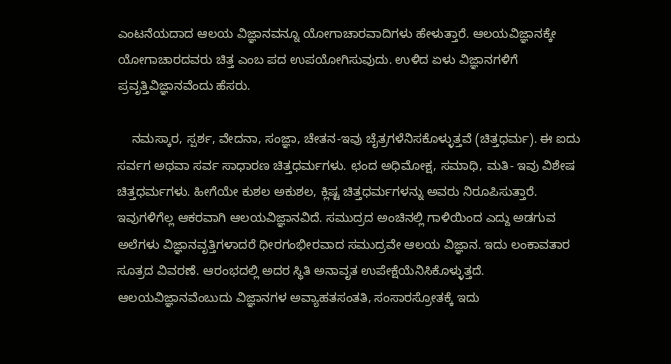ಎಂಟನೆಯದಾದ ಆಲಯ ವಿಜ್ಞಾನವನ್ನೂ ಯೋಗಾಚಾರವಾದಿಗಳು ಹೇಳುತ್ತಾರೆ. ಆಲಯವಿಜ್ಞಾನಕ್ಕೇ ಯೋಗಾಚಾರದವರು ಚಿತ್ತ ಎಂಬ ಪದ ಉಪಯೋಗಿಸುವುದು. ಉಳಿದ ಏಳು ವಿಜ್ಞಾನಗಳಿಗೆ ಪ್ರವೃತ್ತಿವಿಜ್ಞಾನವೆಂದು ಹೆಸರು.

    ನಮಸ್ಕಾರ, ಸ್ಪರ್ಶ, ವೇದನಾ, ಸಂಜ್ಞಾ, ಚೇತನ-ಇವು ಚೈತ್ರಗಳೆನಿಸಕೊಳ್ಳುತ್ತವೆ (ಚಿತ್ತಧರ್ಮ). ಈ ಐದು ಸರ್ವಗ ಅಥವಾ ಸರ್ವ ಸಾಧಾರಣ ಚಿತ್ತಧರ್ಮಗಳು. ಛಂದ ಅಧಿಮೋಕ್ಷ, ಸಮಾಧಿ, ಮತಿ- ಇವು ವಿಶೇಷ ಚಿತ್ತಧರ್ಮಗಳು. ಹೀಗೆಯೇ ಕುಶಲ ಅಕುಶಲ, ಕ್ಲಿಷ್ಟ ಚಿತ್ತಧರ್ಮಗಳನ್ನು ಅವರು ನಿರೂಪಿಸುತ್ತಾರೆ. ಇವುಗಳಿಗೆಲ್ಲ ಆಕರವಾಗಿ ಆಲಯವಿಜ್ಞಾನವಿದೆ. ಸಮುದ್ರದ ಅಂಚಿನಲ್ಲಿ ಗಾಳಿಯಿಂದ ಎದ್ದು ಅಡಗುವ ಅಲೆಗಳು ವಿಜ್ಞಾನವೃತ್ತಿಗಳಾದರೆ ಧೀರಗಂಭೀರವಾದ ಸಮುದ್ರವೇ ಆಲಯ ವಿಜ್ಞಾನ. ಇದು ಲಂಕಾವತಾರ ಸೂತ್ರದ ವಿವರಣೆ. ಆರಂಭದಲ್ಲಿ ಅದರ ಸ್ಥಿತಿ ಅನಾವೃತ ಉಪೇಕ್ಷೆಯೆನಿಸಿಕೊಳ್ಳುತ್ತದೆ. ಆಲಯವಿಜ್ಞಾನವೆಂಬುದು ವಿಜ್ಞಾನಗಳ ಅವ್ಯಾಹತಸಂತತಿ, ಸಂಸಾರಸ್ರೋತಕ್ಕೆ ಇದು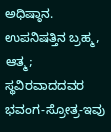ಅಧಿಷ್ಠಾನ. ಉಪನಿಷತ್ತಿನ ಬ್ರಹ್ಮ, ಆತ್ಮ; ಸ್ಥವಿರವಾದದವರ ಭವಂಗ-ಸ್ರೋತ್ರ-ಇವು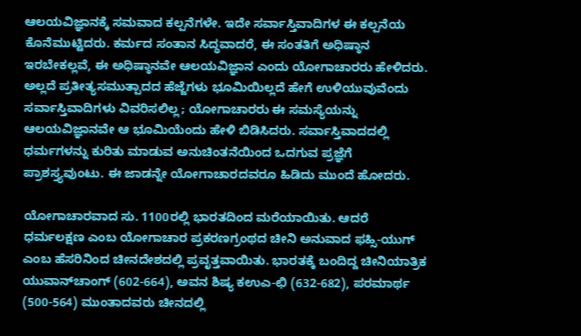ಆಲಯವಿಜ್ಞಾನಕ್ಕೆ ಸಮವಾದ ಕಲ್ಪನೆಗಳೇ. ಇದೇ ಸರ್ವಾಸ್ತಿವಾದಿಗಳ ಈ ಕಲ್ಪನೆಯ ಕೊನೆಮುಟ್ಟಿದರು. ಕರ್ಮದ ಸಂತಾನ ಸಿದ್ಧವಾದರೆ, ಈ ಸಂತತಿಗೆ ಅಧಿಷ್ಠಾನ ಇರಬೇಕಲ್ಲವೆ, ಈ ಅಧಿಷ್ಠಾನವೇ ಆಲಯವಿಜ್ಞಾನ ಎಂದು ಯೋಗಾಚಾರರು ಹೇಳಿದರು. ಅಲ್ಲದೆ ಪ್ರತೀತ್ಯಸಮುತ್ಪಾದದ ಹೆಜ್ಜೆಗಳು ಭೂಮಿಯಿಲ್ಲದೆ ಹೇಗೆ ಉಳಿಯುವುವೆಂದು ಸರ್ವಾಸ್ತಿವಾದಿಗಳು ವಿವರಿಸಲಿಲ್ಲ; ಯೋಗಾಚಾರರು ಈ ಸಮಸ್ಯೆಯನ್ನು ಆಲಯವಿಜ್ಞಾನವೇ ಆ ಭೂಮಿಯೆಂದು ಹೇಳಿ ಬಿಡಿಸಿದರು. ಸರ್ವಾಸ್ತಿವಾದದಲ್ಲಿ ಧರ್ಮಗಳನ್ನು ಕುರಿತು ಮಾಡುವ ಅನುಚಿಂತನೆಯಿಂದ ಒದಗುವ ಪ್ರಜ್ಞೆಗೆ ಪ್ರಾಶಸ್ತ್ಯವುಂಟು. ಈ ಜಾಡನ್ನೇ ಯೋಗಾಚಾರದವರೂ ಹಿಡಿದು ಮುಂದೆ ಹೋದರು.

ಯೋಗಾಚಾರವಾದ ಸು. 1100ರಲ್ಲಿ ಭಾರತದಿಂದ ಮರೆಯಾಯಿತು. ಆದರೆ ಧರ್ಮಲಕ್ಷಣ ಎಂಬ ಯೋಗಾಚಾರ ಪ್ರಕರಣಗ್ರಂಥದ ಚೀನಿ ಅನುವಾದ ಫಹ್ಸಿ-ಯುಗ್ ಎಂಬ ಹೆಸರಿನಿಂದ ಚೀನದೇಶದಲ್ಲಿ ಪ್ರವೃತ್ತವಾಯಿತು. ಭಾರತಕ್ಕೆ ಬಂದಿದ್ದ ಚೀನಿಯಾತ್ರಿಕ ಯುವಾನ್‍ಚಾಂಗ್ (602-664), ಅವನ ಶಿಷ್ಯ ಕಉಎ-ಛಿ (632-682), ಪರಮಾರ್ಥ (500-564) ಮುಂತಾದವರು ಚೀನದಲ್ಲಿ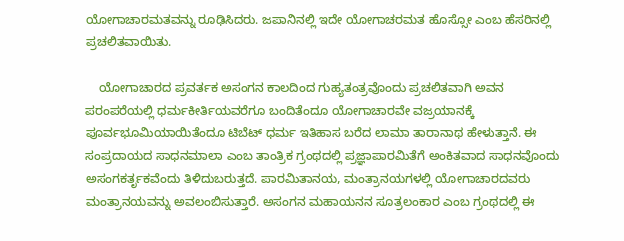ಯೋಗಾಚಾರಮತವನ್ನು ರೂಢಿಸಿದರು. ಜಪಾನಿನಲ್ಲಿ ಇದೇ ಯೋಗಾಚರಮತ ಹೊಸ್ಸೋ ಎಂಬ ಹೆಸರಿನಲ್ಲಿ ಪ್ರಚಲಿತವಾಯಿತು.

    ಯೋಗಾಚಾರದ ಪ್ರವರ್ತಕ ಅಸಂಗನ ಕಾಲದಿಂದ ಗುಹ್ಯತಂತ್ರವೊಂದು ಪ್ರಚಲಿತವಾಗಿ ಅವನ ಪರಂಪರೆಯಲ್ಲಿ ಧರ್ಮಕೀರ್ತಿಯವರೆಗೂ ಬಂದಿತೆಂದೂ ಯೋಗಾಚಾರವೇ ವಜ್ರಯಾನಕ್ಕೆ ಪೂರ್ವಭೂಮಿಯಾಯಿತೆಂದೂ ಟಿಬೆಟ್ ಧರ್ಮ ಇತಿಹಾಸ ಬರೆದ ಲಾಮಾ ತಾರಾನಾಥ ಹೇಳುತ್ತಾನೆ. ಈ ಸಂಪ್ರದಾಯದ ಸಾಧನಮಾಲಾ ಎಂಬ ತಾಂತ್ರಿಕ ಗ್ರಂಥದಲ್ಲಿ ಪ್ರಜ್ಞಾಪಾರಮಿತೆಗೆ ಅಂಕಿತವಾದ ಸಾಧನವೊಂದು ಅಸಂಗಕರ್ತೃಕವೆಂದು ತಿಳಿದುಬರುತ್ತದೆ. ಪಾರಮಿತಾನಯ, ಮಂತ್ರಾನಯಗಳಲ್ಲಿ ಯೋಗಾಚಾರದವರು ಮಂತ್ರಾನಯವನ್ನು ಅವಲಂಬಿಸುತ್ತಾರೆ. ಅಸಂಗನ ಮಹಾಯನನ ಸೂತ್ರಲಂಕಾರ ಎಂಬ ಗ್ರಂಥದಲ್ಲಿ ಈ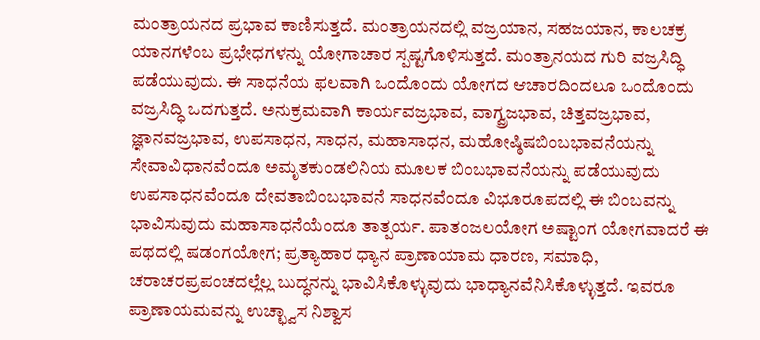ಮಂತ್ರಾಯನದ ಪ್ರಭಾವ ಕಾಣಿಸುತ್ತದೆ. ಮಂತ್ರಾಯನದಲ್ಲಿ ವಜ್ರಯಾನ, ಸಹಜಯಾನ, ಕಾಲಚಕ್ರ ಯಾನಗಳೆಂಬ ಪ್ರಭೇಧಗಳನ್ನು ಯೋಗಾಚಾರ ಸ್ಪಷ್ಟಗೊಳಿಸುತ್ತದೆ. ಮಂತ್ರಾನಯದ ಗುರಿ ವಜ್ರಸಿದ್ಧಿ ಪಡೆಯುವುದು. ಈ ಸಾಧನೆಯ ಫಲವಾಗಿ ಒಂದೊಂದು ಯೋಗದ ಆಚಾರದಿಂದಲೂ ಒಂದೊಂದು ವಜ್ರಸಿದ್ಧಿ ಒದಗುತ್ತದೆ. ಅನುಕ್ರಮವಾಗಿ ಕಾರ್ಯವಜ್ರಭಾವ, ವಾಗ್ವ್ರಜಭಾವ, ಚಿತ್ತವಜ್ರಭಾವ, ಜ್ಞಾನವಜ್ರಭಾವ, ಉಪಸಾಧನ, ಸಾಧನ, ಮಹಾಸಾಧನ, ಮಹೋಷ್ಠಿಷಬಿಂಬಭಾವನೆಯನ್ನು ಸೇವಾವಿಧಾನವೆಂದೂ ಅಮೃತಕುಂಡಲಿನಿಯ ಮೂಲಕ ಬಿಂಬಭಾವನೆಯನ್ನು ಪಡೆಯುವುದು ಉಪಸಾಧನವೆಂದೂ ದೇವತಾಬಿಂಬಭಾವನೆ ಸಾಧನವೆಂದೂ ವಿಭೂರೂಪದಲ್ಲಿ ಈ ಬಿಂಬವನ್ನು ಭಾವಿಸುವುದು ಮಹಾಸಾಧನೆಯೆಂದೂ ತಾತ್ಪರ್ಯ. ಪಾತಂಜಲಯೋಗ ಅಷ್ಟಾಂಗ ಯೋಗವಾದರೆ ಈ ಪಥದಲ್ಲಿ ಷಡಂಗಯೋಗ; ಪ್ರತ್ಯಾಹಾರ ಧ್ಯಾನ ಪ್ರಾಣಾಯಾಮ ಧಾರಣ, ಸಮಾಧಿ, ಚರಾಚರಪ್ರಪಂಚದಲ್ಲೆಲ್ಲ ಬುದ್ಧನನ್ನು ಭಾವಿಸಿಕೊಳ್ಳುವುದು ಭಾಧ್ಯಾನವೆನಿಸಿಕೊಳ್ಳುತ್ತದೆ. ಇವರೂ ಪ್ರಾಣಾಯಮವನ್ನು ಉಚ್ಛ್ವಾಸ ನಿಶ್ವಾಸ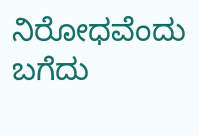ನಿರೋಧವೆಂದು ಬಗೆದು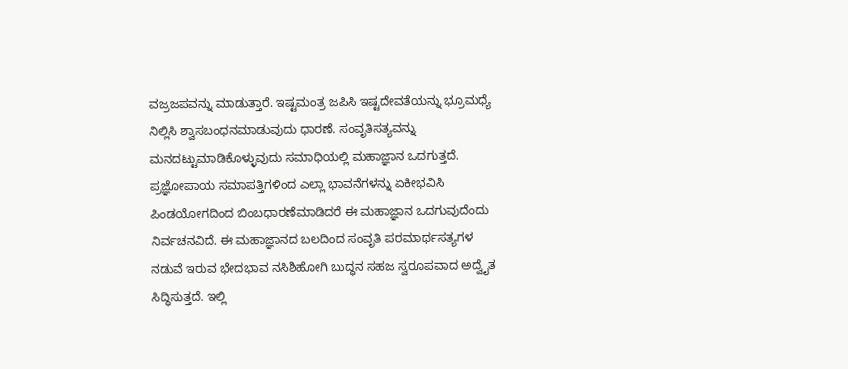ವಜ್ರಜಪವನ್ನು ಮಾಡುತ್ತಾರೆ. ಇಷ್ಟಮಂತ್ರ ಜಪಿಸಿ ಇಷ್ಟದೇವತೆಯನ್ನು ಭ್ರೂಮಧ್ಯೆ ನಿಲ್ಲಿಸಿ ಶ್ವಾಸಬಂಧನಮಾಡುವುದು ಧಾರಣೆ. ಸಂವೃತಿಸತ್ಯವನ್ನು ಮನದಟ್ಟುಮಾಡಿಕೊಳ್ಳುವುದು ಸಮಾಧಿಯಲ್ಲಿ ಮಹಾಜ್ಞಾನ ಒದಗುತ್ತದೆ. ಪ್ರಜ್ಞೋಪಾಯ ಸಮಾಪತ್ತಿಗಳಿಂದ ಎಲ್ಲಾ ಭಾವನೆಗಳನ್ನು ಏಕೀಭವಿಸಿ ಪಿಂಡಯೋಗದಿಂದ ಬಿಂಬಧಾರಣೆಮಾಡಿದರೆ ಈ ಮಹಾಜ್ಞಾನ ಒದಗುವುದೆಂದು ನಿರ್ವಚನವಿದೆ. ಈ ಮಹಾಜ್ಞಾನದ ಬಲದಿಂದ ಸಂವೃತಿ ಪರಮಾರ್ಥಸತ್ಯಗಳ ನಡುವೆ ಇರುವ ಭೇದಭಾವ ನಸಿಶಿಹೋಗಿ ಬುದ್ಧನ ಸಹಜ ಸ್ವರೂಪವಾದ ಅದ್ವೈತ ಸಿದ್ಧಿಸುತ್ತದೆ. ಇಲ್ಲಿ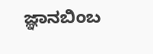ಜ್ಞಾನಬಿಂಬ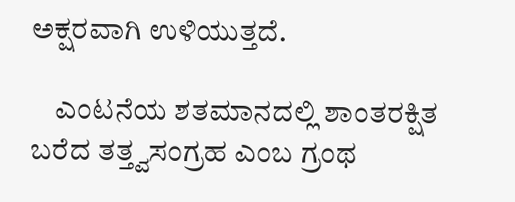ಅಕ್ಷರವಾಗಿ ಉಳಿಯುತ್ತದೆ.

    ಎಂಟನೆಯ ಶತಮಾನದಲ್ಲಿ ಶಾಂತರಕ್ಷಿತ ಬರೆದ ತತ್ತ್ವಸಂಗ್ರಹ ಎಂಬ ಗ್ರಂಥ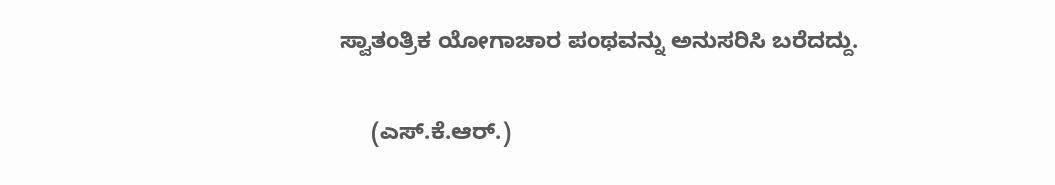ಸ್ವಾತಂತ್ರಿಕ ಯೋಗಾಚಾರ ಪಂಥವನ್ನು ಅನುಸರಿಸಿ ಬರೆದದ್ದು.

     (ಎಸ್.ಕೆ.ಆರ್.)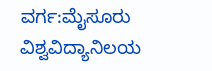ವರ್ಗ:ಮೈಸೂರು ವಿಶ್ವವಿದ್ಯಾನಿಲಯ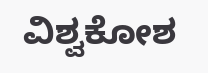ವಿಶ್ವಕೋಶ